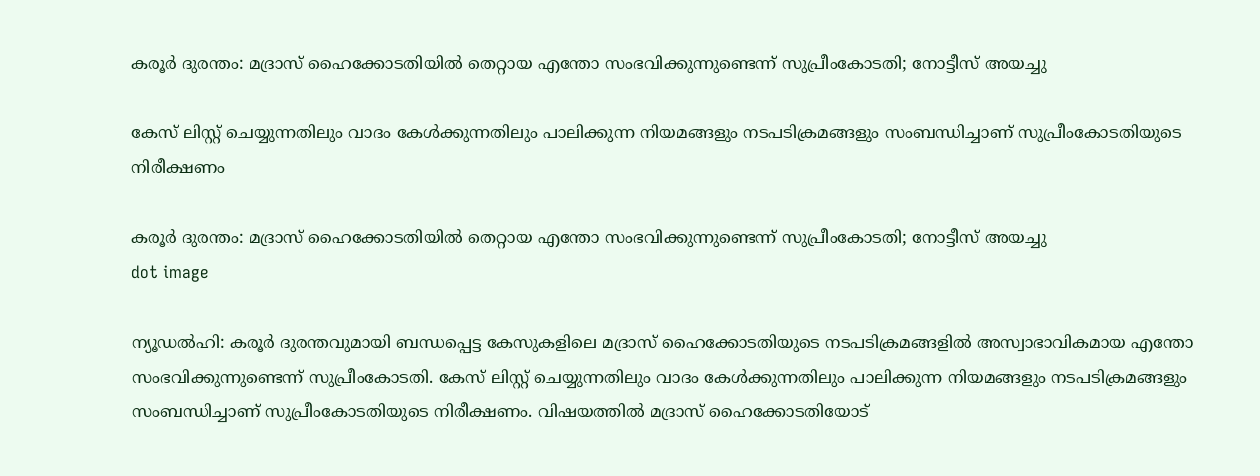കരൂർ ദുരന്തം: മദ്രാസ് ഹൈക്കോടതിയിൽ തെറ്റായ എന്തോ സംഭവിക്കുന്നുണ്ടെന്ന് സുപ്രീംകോടതി; നോട്ടീസ് അയച്ചു

കേസ് ലിസ്റ്റ് ചെയ്യുന്നതിലും വാദം കേൾക്കുന്നതിലും പാലിക്കുന്ന നിയമങ്ങളും നടപടിക്രമങ്ങളും സംബന്ധിച്ചാണ് സുപ്രീംകോടതിയുടെ നിരീക്ഷണം

കരൂർ ദുരന്തം: മദ്രാസ് ഹൈക്കോടതിയിൽ തെറ്റായ എന്തോ സംഭവിക്കുന്നുണ്ടെന്ന് സുപ്രീംകോടതി; നോട്ടീസ് അയച്ചു
dot image

ന്യൂഡൽഹി: കരൂർ ദുരന്തവുമായി ബന്ധപ്പെട്ട കേസുകളിലെ മദ്രാസ് ഹൈക്കോടതിയുടെ നടപടിക്രമങ്ങളിൽ അസ്വാഭാവികമായ എന്തോ സംഭവിക്കുന്നുണ്ടെന്ന് സുപ്രീംകോടതി. കേസ് ലിസ്റ്റ് ചെയ്യുന്നതിലും വാദം കേൾക്കുന്നതിലും പാലിക്കുന്ന നിയമങ്ങളും നടപടിക്രമങ്ങളും സംബന്ധിച്ചാണ് സുപ്രീംകോടതിയുടെ നിരീക്ഷണം. വിഷയത്തിൽ മദ്രാസ് ഹൈക്കോടതിയോട്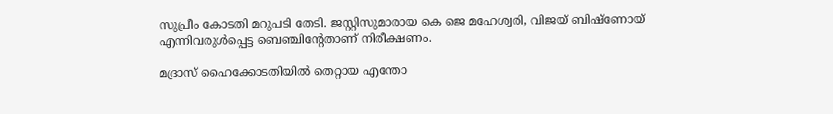സുപ്രീം കോടതി മറുപടി തേടി. ജസ്റ്റിസുമാരായ കെ ജെ മഹേശ്വരി, വിജയ് ബിഷ്‌ണോയ് എന്നിവരുൾപ്പെട്ട ബെഞ്ചിന്റേതാണ് നിരീക്ഷണം.

മദ്രാസ് ഹൈക്കോടതിയിൽ തെറ്റായ എന്തോ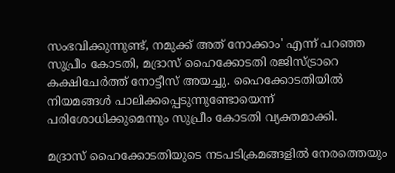സംഭവിക്കുന്നുണ്ട്, നമുക്ക് അത് നോക്കാം' എന്ന് പറഞ്ഞ സുപ്രീം കോടതി, മദ്രാസ് ഹൈക്കോടതി രജിസ്ട്രാറെ കക്ഷിചേർത്ത് നോട്ടീസ് അയച്ചു. ഹൈക്കോടതിയിൽ നിയമങ്ങൾ പാലിക്കപ്പെടുന്നുണ്ടോയെന്ന് പരിശോധിക്കുമെന്നും സുപ്രീം കോടതി വ്യക്തമാക്കി.

മദ്രാസ് ഹൈക്കോടതിയുടെ നടപടിക്രമങ്ങളിൽ നേരത്തെയും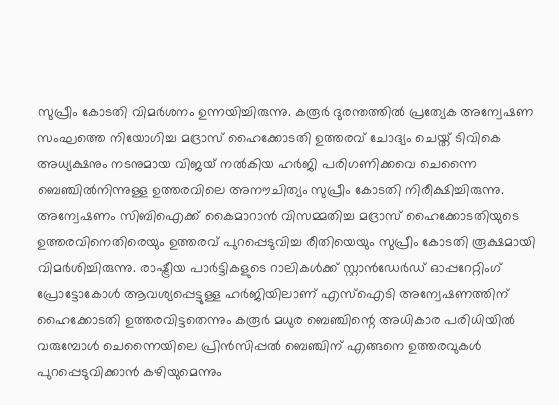സുപ്രീം കോടതി വിമർശനം ഉന്നയിച്ചിരുന്നു. കരൂർ ദുരന്തത്തിൽ പ്രത്യേക അന്വേഷണ സംഘത്തെ നിയോഗിച്ച മദ്രാസ് ഹൈക്കോടതി ഉത്തരവ് ചോദ്യം ചെയ്ത് ടിവികെ അധ്യക്ഷനും നടനുമായ വിജയ് നൽകിയ ഹർജി പരിഗണിക്കവെ ചെന്നൈ ബെഞ്ചിൽനിന്നുള്ള ഉത്തരവിലെ അനൗചിത്യം സുപ്രീം കോടതി നിരീക്ഷിച്ചിരുന്നു. അന്വേഷണം സിബിഐക്ക് കൈമാറാൻ വിസമ്മതിച്ച മദ്രാസ് ഹൈക്കോടതിയുടെ ഉത്തരവിനെതിരെയും ഉത്തരവ് പുറപ്പെടുവിച്ച രീതിയെയും സുപ്രീം കോടതി രൂക്ഷമായി വിമർശിച്ചിരുന്നു. രാഷ്ട്രീയ പാർട്ടികളുടെ റാലികൾക്ക് സ്റ്റാൻഡേർഡ് ഓപ്പറേറ്റിംഗ് പ്രോട്ടോകോൾ ആവശ്യപ്പെട്ടുള്ള ഹർജിയിലാണ് എസ്‌ഐടി അന്വേഷണത്തിന് ഹൈക്കോടതി ഉത്തരവിട്ടതെന്നും കരൂർ മധുര ബെഞ്ചിന്റെ അധികാര പരിധിയിൽ വരുമ്പോൾ ചെന്നൈയിലെ പ്രിൻസിപ്പൽ ബെഞ്ചിന് എങ്ങനെ ഉത്തരവുകൾ പുറപ്പെടുവിക്കാൻ കഴിയുമെന്നും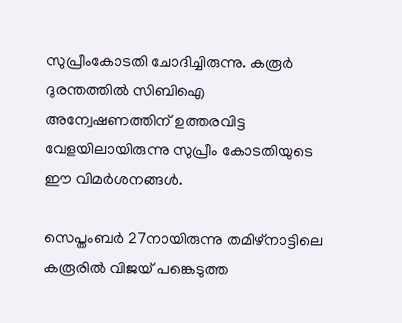സുപ്രീംകോടതി ചോദിച്ചിരുന്നു. കരൂർ ദുരന്തത്തിൽ സിബിഐ അന്വേഷണത്തിന് ഉത്തരവിട്ട വേളയിലായിരുന്നു സുപ്രീം കോടതിയുടെ ഈ വിമർശനങ്ങൾ.

സെപ്തംബർ 27നായിരുന്നു തമിഴ്‌നാട്ടിലെ കരൂരിൽ വിജയ് പങ്കെടുത്ത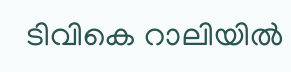ടിവികെ റാലിയിൽ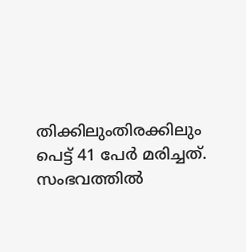തിക്കിലുംതിരക്കിലും പെട്ട് 41 പേർ മരിച്ചത്. സംഭവത്തിൽ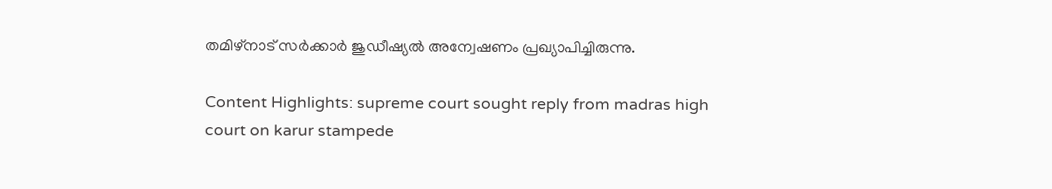തമിഴ്‌നാട് സർക്കാർ ജുഡീഷ്യൽ അന്വേഷണം പ്രഖ്യാപിച്ചിരുന്നു.

Content Highlights: supreme court sought reply from madras high court on karur stampede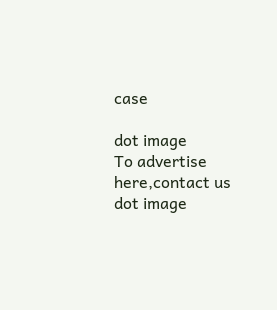case

dot image
To advertise here,contact us
dot image